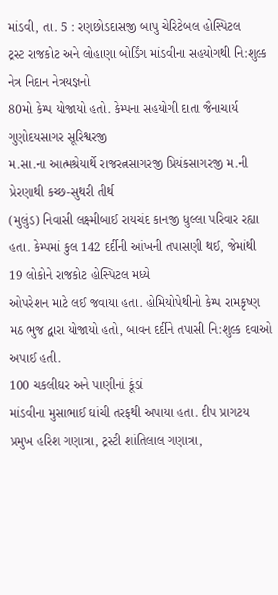માંડવી, તા. 5 : રણછોડદાસજી બાપુ ચેરિટેબલ હોસ્પિટલ
ટ્રસ્ટ રાજકોટ અને લોહાણા બોર્ડિંગ માંડવીના સહયોગથી નિ:શુલ્ક નેત્ર નિદાન નેત્રયજ્ઞનો
80મો કેમ્પ યોજાયો હતો. કેમ્પના સહયોગી દાતા જૈનાચાર્ય ગુણોદયસાગર સૂરિશ્વરજી
મ.સા.ના આત્મશ્રેયાર્થે રાજરત્નસાગરજી પ્રિયંકસાગરજી મ.ની પ્રેરણાથી કચ્છ-સુથરી તીર્થ
(મુલુંડ) નિવાસી લક્ષ્મીબાઈ રાયચંદ કાનજી ધુલ્લા પરિવાર રહ્યા હતા. કેમ્પમાં કુલ 142 દર્દીની આંખની તપાસણી થઈ, જેમાંથી 19 લોકોને રાજકોટ હોસ્પિટલ મધ્યે
ઓપરેશન માટે લઈ જવાયા હતા. હોમિયોપેથીનો કેમ્પ રામકૃષ્ણ મઠ ભુજ દ્વારા યોજાયો હતો, બાવન દર્દીને તપાસી નિ:શુલ્ક દવાઓ અપાઈ હતી.
100 ચકલીઘર અને પાણીનાં કૂંડાં
માંડવીના મુસાભાઈ ઘાંચી તરફથી અપાયા હતા. દીપ પ્રાગટય પ્રમુખ હરિશ ગણાત્રા, ટ્રસ્ટી શાંતિલાલ ગણાત્રા,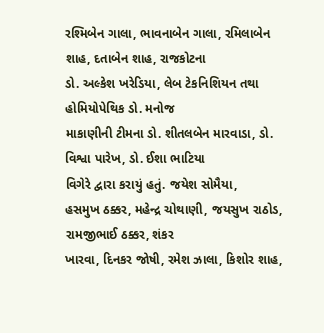રશ્મિબેન ગાલા, ભાવનાબેન ગાલા, રમિલાબેન શાહ, દતાબેન શાહ, રાજકોટના
ડો. અલ્કેશ ખરેડિયા, લેબ ટેકનિશિયન તથા હોમિયોપેથિક ડો. મનોજ
માકાણીની ટીમના ડો. શીતલબેન મારવાડા, ડો. વિશ્વા પારેખ, ડો. ઈશા ભાટિયા
વિગેરે દ્વારા કરાયું હતું. જયેશ સોમૈયા,
હસમુખ ઠક્કર, મહેન્દ્ર ચોથાણી, જયસુખ રાઠોડ, રામજીભાઈ ઠક્કર, શંકર
ખારવા, દિનકર જોષી, રમેશ ઝાલા, કિશોર શાહ,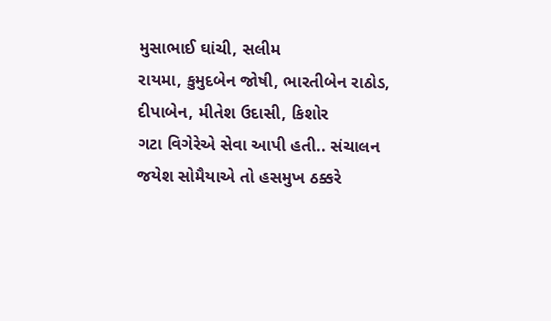મુસાભાઈ ઘાંચી, સલીમ
રાયમા, કુમુદબેન જોષી, ભારતીબેન રાઠોડ,
દીપાબેન, મીતેશ ઉદાસી, કિશોર
ગટા વિગેરેએ સેવા આપી હતી.. સંચાલન જયેશ સોમૈયાએ તો હસમુખ ઠક્કરે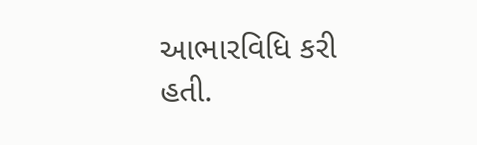આભારવિધિ કરી હતી.